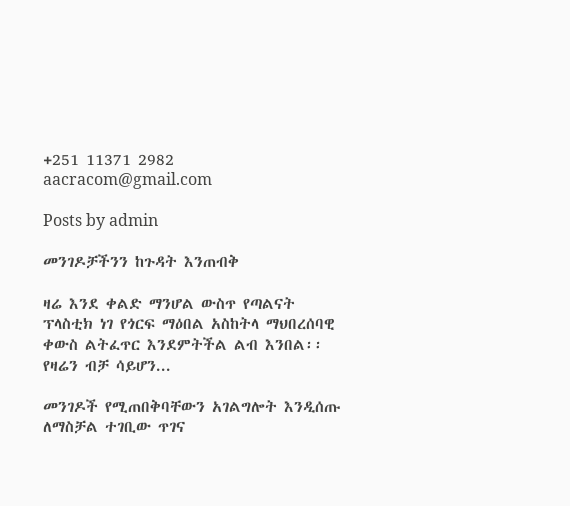+251 11371 2982 aacracom@gmail.com

Posts by admin

መንገዶቻችንን ከጉዳት እንጠብቅ

ዛሬ እንደ ቀልድ ማንሆል ውስጥ የጣልናት ፕላስቲክ ነገ የጎርፍ ማዕበል አስከትላ ማህበረሰባዊ ቀውስ ልትፈጥር እንደምትችል ልብ እንበል፡፡ የዛሬን ብቻ ሳይሆን...

መንገዶች የሚጠበቅባቸውን አገልግሎት እንዲሰጡ ለማስቻል ተገቢው ጥገና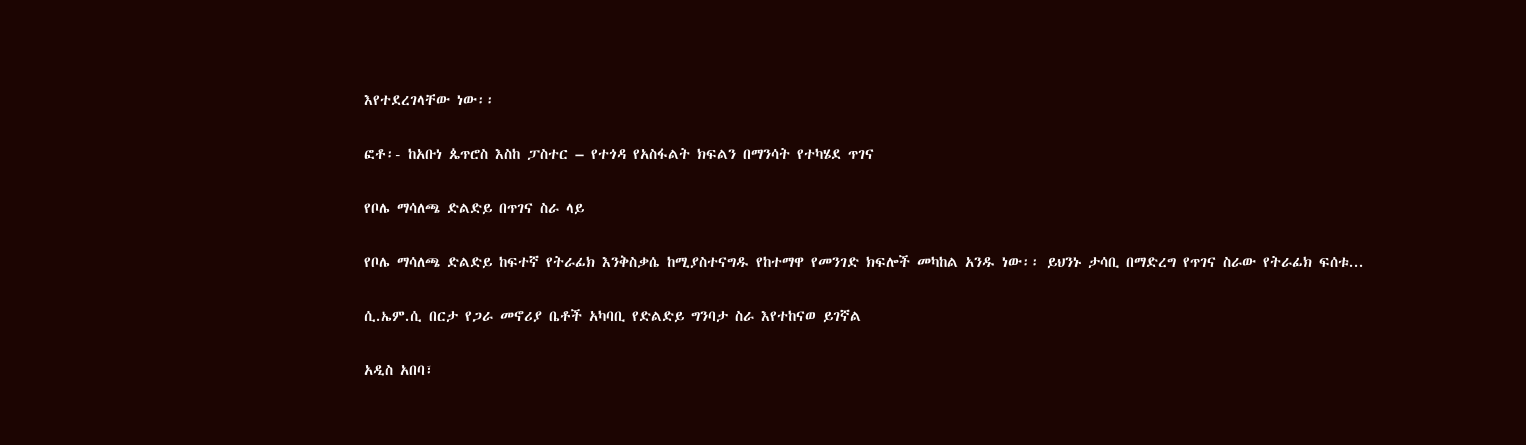እየተደረገላቸው ነው፡፡

ፎቶ፡- ከአቡነ ጴጥሮስ እስከ ፓስተር – የተጎዳ የአስፋልት ክፍልን በማንሳት የተካሄደ ጥገና

የቦሌ ማሳለጫ ድልድይ በጥገና ስራ ላይ

የቦሌ ማሳለጫ ድልድይ ከፍተኛ የትራፊክ እንቅስቃሴ ከሚያስተናግዱ የከተማዋ የመንገድ ክፍሎች መካከል አንዱ ነው፡፡ ይህንኑ ታሳቢ በማድረግ የጥገና ስራው የትራፊክ ፍሰቱ...

ሲ.ኤም.ሲ በርታ የጋራ መኖሪያ ቤቶች አካባቢ የድልድይ ግንባታ ስራ እየተከናወ ይገኛል

አዲስ አበባ፣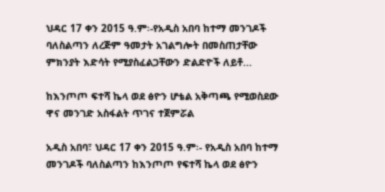ህዳር 17 ቀን 2015 ዓ.ም፡-የአዲስ አበባ ከተማ መንገዶች ባለስልጣን ለረጅም ዓመታት አገልግሎት በመስጠታቸው ምክንያት እድሳት የሚያስፈልጋቸውን ድልድዮች ለይቶ...

ከእንጦጦ ፍተሻ ኬላ ወደ ፅዮን ሆቴል አቅጣጫ የሚወስደው ዋና መንገድ አስፋልት ጥገና ተጀምሯል

አዲስ አበባ፣ ህዳር 17 ቀን 2015 ዓ.ም፡- የአዲስ አበባ ከተማ መንገዶች ባለስልጣን ከእንጦጦ የፍተሻ ኬላ ወደ ፅዮን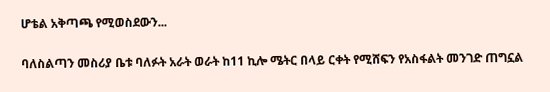ሆቴል አቅጣጫ የሚወስደውን...

ባለስልጣን መስሪያ ቤቱ ባለፉት አራት ወራት ከ11 ኪሎ ሜትር በላይ ርቀት የሚሸፍን የአስፋልት መንገድ ጠግኗል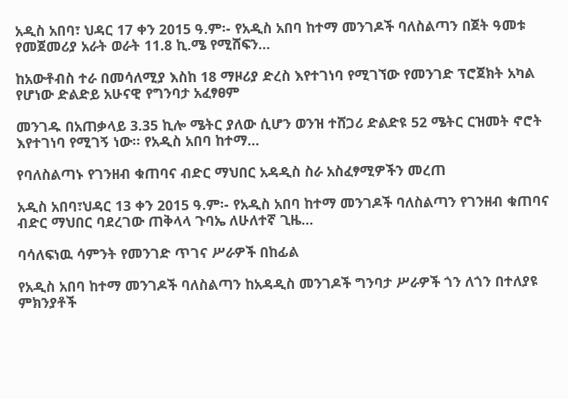አዲስ አበባ፣ ህዳር 17 ቀን 2015 ዓ.ም፡- የአዲስ አበባ ከተማ መንገዶች ባለስልጣን በጀት ዓመቱ የመጀመሪያ አራት ወራት 11.8 ኪ.ሜ የሚሸፍን...

ከአውቶብስ ተራ በመሳለሚያ እስከ 18 ማዞሪያ ድረስ እየተገነባ የሚገኘው የመንገድ ፕሮጀክት አካል የሆነው ድልድይ አሁናዊ የግንባታ አፈፃፀም

መንገዱ በአጠቃላይ 3.35 ኪሎ ሜትር ያለው ሲሆን ወንዝ ተሸጋሪ ድልድዩ 52 ሜትር ርዝመት ኖሮት እየተገነባ የሚገኝ ነው፡፡ የአዲስ አበባ ከተማ...

የባለስልጣኑ የገንዘብ ቁጠባና ብድር ማህበር አዳዲስ ስራ አስፈፃሚዎችን መረጠ

አዲስ አበባ፣ህዳር 13 ቀን 2015 ዓ.ም፡- የአዲስ አበባ ከተማ መንገዶች ባለስልጣን የገንዘብ ቁጠባና ብድር ማህበር ባደረገው ጠቅላላ ጉባኤ ለሁለተኛ ጊዜ...

ባሳለፍነዉ ሳምንት የመንገድ ጥገና ሥራዎች በከፊል

የአዲስ አበባ ከተማ መንገዶች ባለስልጣን ከአዳዲስ መንገዶች ግንባታ ሥራዎች ጎን ለጎን በተለያዩ ምክንያቶች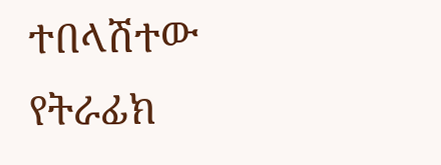ተበላሽተው የትራፊክ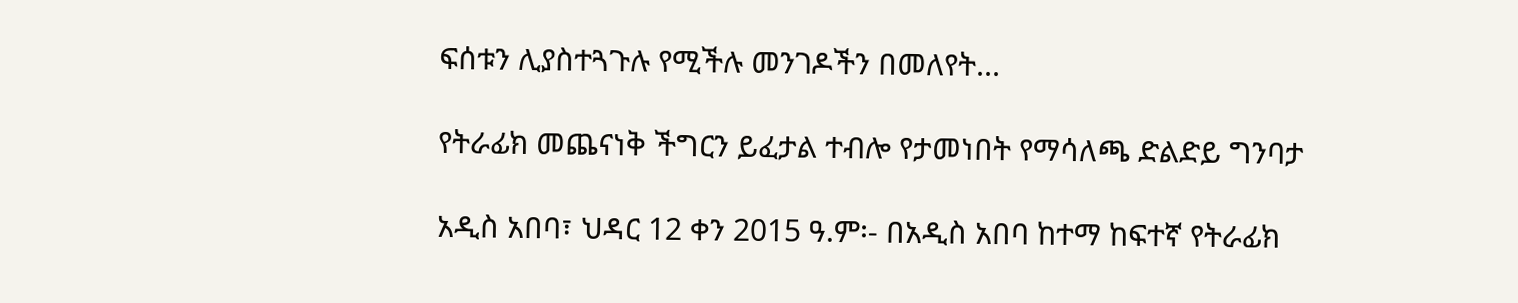ፍሰቱን ሊያስተጓጉሉ የሚችሉ መንገዶችን በመለየት...

የትራፊክ መጨናነቅ ችግርን ይፈታል ተብሎ የታመነበት የማሳለጫ ድልድይ ግንባታ

አዲስ አበባ፣ ህዳር 12 ቀን 2015 ዓ.ም፡- በአዲስ አበባ ከተማ ከፍተኛ የትራፊክ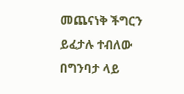መጨናነቅ ችግርን ይፈታሉ ተብለው በግንባታ ላይ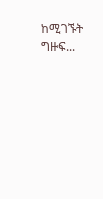ከሚገኙት ግዙፍ...